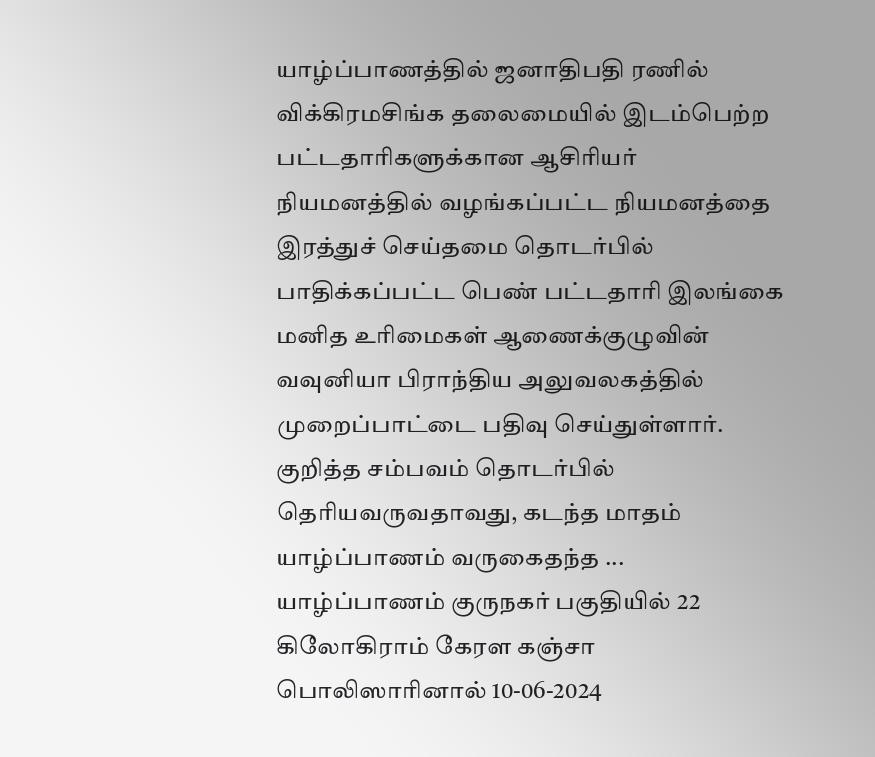யாழ்ப்பாணத்தில் ஜனாதிபதி ரணில் விக்கிரமசிங்க தலைமையில் இடம்பெற்ற பட்டதாரிகளுக்கான ஆசிரியர் நியமனத்தில் வழங்கப்பட்ட நியமனத்தை இரத்துச் செய்தமை தொடர்பில் பாதிக்கப்பட்ட பெண் பட்டதாரி இலங்கை மனித உரிமைகள் ஆணைக்குழுவின் வவுனியா பிராந்திய அலுவலகத்தில் முறைப்பாட்டை பதிவு செய்துள்ளார். குறித்த சம்பவம் தொடர்பில் தெரியவருவதாவது, கடந்த மாதம் யாழ்ப்பாணம் வருகைதந்த ...
யாழ்ப்பாணம் குருநகர் பகுதியில் 22 கிலோகிராம் கேரள கஞ்சா பொலிஸாரினால் 10-06-2024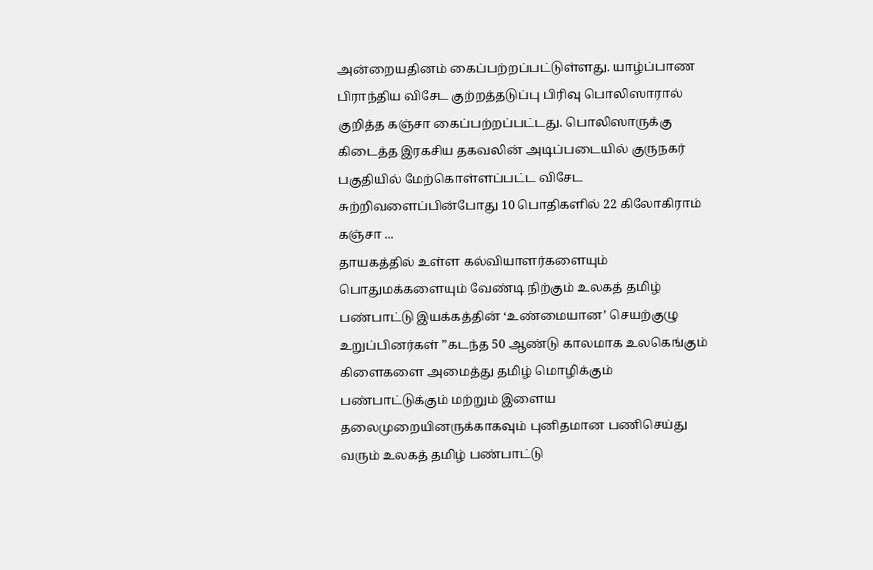அன்றையதினம் கைப்பற்றப்பட்டுள்ளது. யாழ்ப்பாண பிராந்திய விசேட குற்றத்தடுப்பு பிரிவு பொலிஸாரால் குறித்த கஞ்சா கைப்பற்றப்பட்டது. பொலிஸாருக்கு கிடைத்த இரகசிய தகவலின் அடிப்படையில் குருநகர் பகுதியில் மேற்கொள்ளப்பட்ட விசேட சுற்றிவளைப்பின்போது 10 பொதிகளில் 22 கிலோகிராம் கஞ்சா ...
தாயகத்தில் உள்ள கல்வியாளர்களையும் பொதுமக்களையும் வேண்டி நிற்கும் உலகத் தமிழ் பண்பாட்டு இயக்கத்தின் ‘உண்மையான’ செயற்குழு உறுப்பினர்கள் ”கடந்த 50 ஆண்டு காலமாக உலகெங்கும் கிளைகளை அமைத்து தமிழ் மொழிக்கும் பண்பாட்டுக்கும் மற்றும் இளைய தலைமுறையினருக்காகவும் புனிதமான பணிசெய்து வரும் உலகத் தமிழ் பண்பாட்டு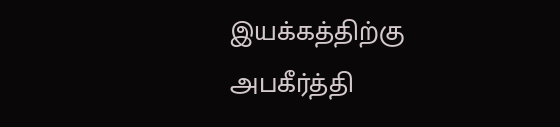இயக்கத்திற்கு அபகீர்த்தி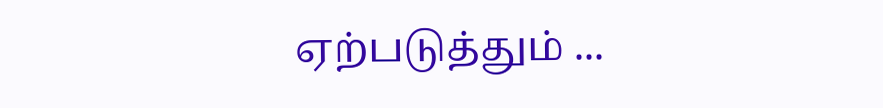ஏற்படுத்தும் ...